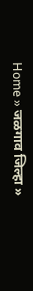Home » जळगाव जिल्हा »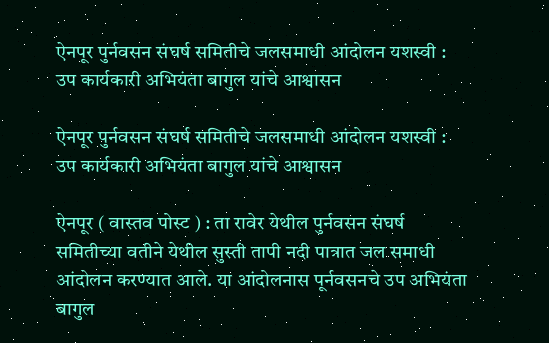ऐनपूर पुर्नवसन संघर्ष समितीचे जलसमाधी आंदोलन यशस्वी : उप कार्यकारी अभियंता बागुल यांचे आश्वासन

ऐनपूर पुर्नवसन संघर्ष समितीचे जलसमाधी आंदोलन यशस्वी : उप कार्यकारी अभियंता बागुल यांचे आश्वासन

ऐनपूर ( वास्तव पोस्ट ) : ता रावेर येथील पुर्नवसन संघर्ष समितीच्या वतीने येथील सुस्ती तापी नदी पात्रात जल समाधी आंदोलन करण्यात आले. या आंदोलनास पूर्नवसनचे उप अभियंता बागुल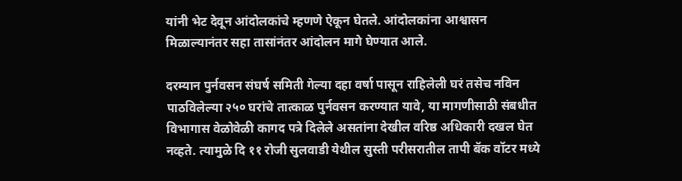यांनी भेट देवून आंदोलकांचे म्हणणे ऐकून घेतले. आंदोलकांना आश्वासन मिळाल्यानंतर सहा तासांनंतर आंदोलन मागे घेण्यात आले.

दरम्यान पुर्नवसन संघर्ष समिती गेल्या दहा वर्षा पासून राहिलेली घरं तसेच नविन पाठविलेल्या २५० घरांचे तात्काळ पुर्नवसन करण्यात यावे, या मागणीसाठी संबधीत विभागास वेळोवेळी कागद पत्रे दिलेले असतांना देखील वरिष्ठ अधिकारी दखल घेत नव्हते. त्यामुळे दि ११ रोजी सुलवाडी येथील सुस्ती परीसरातील तापी बॅक वॉटर मध्ये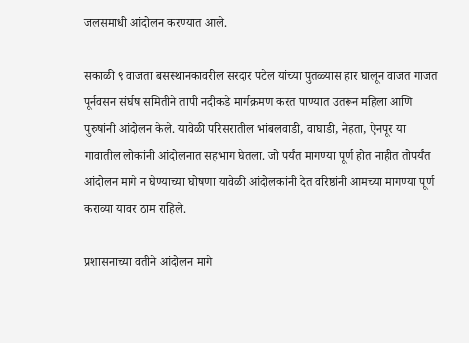जलसमाधी आंदोलन करण्यात आले.

सकाळी ९ वाजता बसस्थानकावरील सरदार पटेल यांच्या पुतळ्यास हार घालून वाजत गाजत पूर्नवसन संर्घष समितीने तापी नदीकडे मार्गक्रमण करत पाण्यात उतरून महिला आणि पुरुषांनी आंदोलन केले. यावेळी परिसरातील भांबलवाडी, वाघाडी, नेहता, ऐनपूर या गावातील लोकांनी आंदोलनात सहभाग घेतला. जो पर्यंत मागण्या पूर्ण होत नाहीत तोपर्यंत आंदोलन मागे न घेण्याच्या घोषणा यावेळी आंदोलकांनी देत वरिष्ठांनी आमच्या मागण्या पूर्ण कराव्या यावर ठाम राहिले.

प्रशासनाच्या वतीने आंदोलन मागे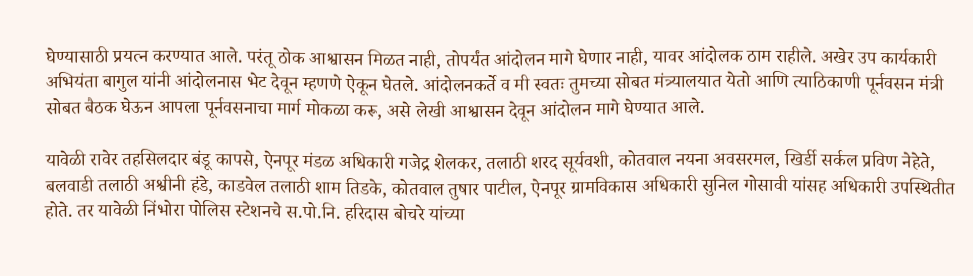घेण्यासाठी प्रयत्न करण्यात आले. परंतू ठोक आश्वासन मिळत नाही, तोपर्यंत आंदोलन मागे घेणार नाही, यावर आंदोलक ठाम राहीले. अखेर उप कार्यकारी अभियंता बागुल यांनी आंदोलनास भेट देवून म्हणणे ऐकून घेतले. आंदोलनकर्ते व मी स्वतः तुमच्या सोबत मंत्र्यालयात येतो आणि त्याठिकाणी पूर्नवसन मंत्री सोबत बैठक घेऊन आपला पूर्नवसनाचा मार्ग मोकळा करू, असे लेखी आश्वासन देवून आंदोलन मागे घेण्यात आले.

यावेळी रावेर तहसिलदार बंडू कापसे, ऐनपूर मंडळ अधिकारी गजेद्र शेलकर, तलाठी शरद सूर्यवशी, कोतवाल नयना अवसरमल, खिर्डी सर्कल प्रविण नेहेते, बलवाडी तलाठी अश्वीनी हंडे, काडवेल तलाठी शाम तिडके, कोतवाल तुषार पाटील, ऐनपूर ग्रामविकास अधिकारी सुनिल गोसावी यांसह अधिकारी उपस्थितीत होते. तर यावेळी निंभोरा पोलिस स्टेशनचे स.पो.नि. हरिदास बोचरे यांच्या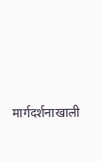मार्गदर्शनाखाली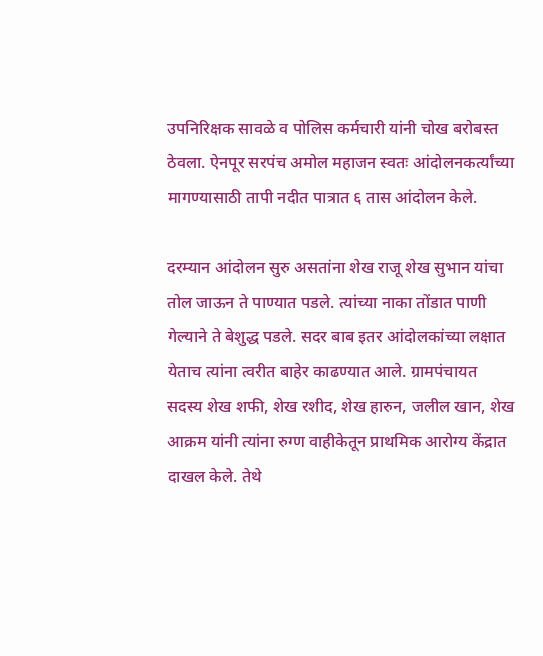उपनिरिक्षक सावळे व पोलिस कर्मचारी यांनी चोख बरोबस्त ठेवला. ऐनपूर सरपंच अमोल महाजन स्वतः आंदोलनकर्त्यांच्या मागण्यासाठी तापी नदीत पात्रात ६ तास आंदोलन केले.

दरम्यान आंदोलन सुरु असतांना शेख राजू शेख सुभान यांचा तोल जाऊन ते पाण्यात पडले. त्यांच्या नाका तोंडात पाणी गेल्याने ते बेशुद्ध पडले. सदर बाब इतर आंदोलकांच्या लक्षात येताच त्यांना त्वरीत बाहेर काढण्यात आले. ग्रामपंचायत सदस्य शेख शफी, शेख रशीद, शेख हारुन, जलील खान, शेख आक्रम यांनी त्यांना रुग्ण वाहीकेतून प्राथमिक आरोग्य केंद्रात दाखल केले. तेथे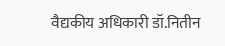वैद्यकीय अधिकारी डॉ.नितीन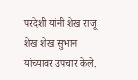परदेशी यांनी शेख राजू शेख शेख सुभान यांच्यावर उपचार केले.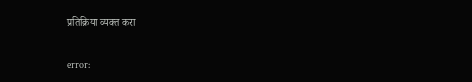प्रतिक्रिया व्यक्त करा

error: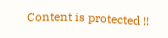Content is protected !!